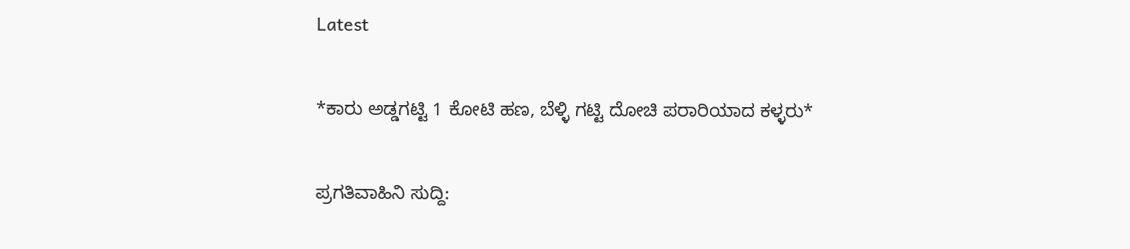Latest

*ಕಾರು ಅಡ್ಡಗಟ್ಟಿ 1 ಕೋಟಿ ಹಣ, ಬೆಳ್ಳಿ ಗಟ್ಟಿ ದೋಚಿ ಪರಾರಿಯಾದ ಕಳ್ಳರು*

ಪ್ರಗತಿವಾಹಿನಿ ಸುದ್ದಿ: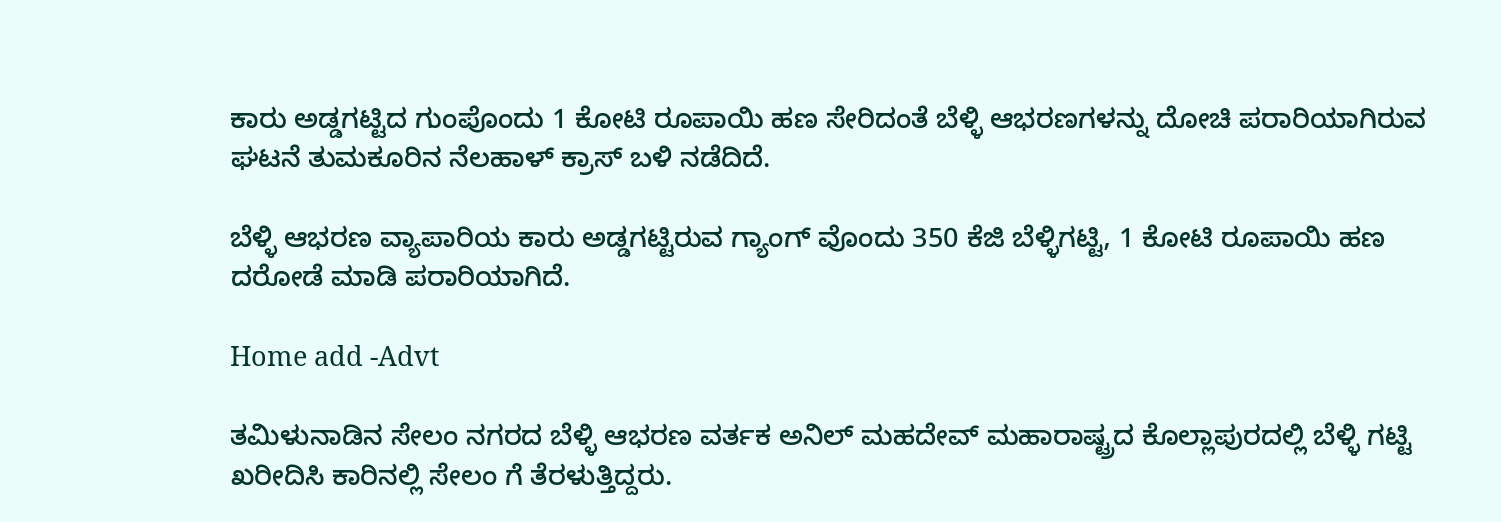ಕಾರು ಅಡ್ಡಗಟ್ಟಿದ ಗುಂಪೊಂದು 1 ಕೋಟಿ ರೂಪಾಯಿ ಹಣ ಸೇರಿದಂತೆ ಬೆಳ್ಳಿ ಆಭರಣಗಳನ್ನು ದೋಚಿ ಪರಾರಿಯಾಗಿರುವ ಘಟನೆ ತುಮಕೂರಿನ ನೆಲಹಾಳ್ ಕ್ರಾಸ್ ಬಳಿ ನಡೆದಿದೆ.

ಬೆಳ್ಳಿ ಆಭರಣ ವ್ಯಾಪಾರಿಯ ಕಾರು ಅಡ್ಡಗಟ್ಟಿರುವ ಗ್ಯಾಂಗ್ ವೊಂದು 350 ಕೆಜಿ ಬೆಳ್ಳಿಗಟ್ಟಿ, 1 ಕೋಟಿ ರೂಪಾಯಿ ಹಣ ದರೋಡೆ ಮಾಡಿ ಪರಾರಿಯಾಗಿದೆ.

Home add -Advt

ತಮಿಳುನಾಡಿನ ಸೇಲಂ ನಗರದ ಬೆಳ್ಳಿ ಆಭರಣ ವರ್ತಕ ಅನಿಲ್ ಮಹದೇವ್ ಮಹಾರಾಷ್ಟ್ರದ ಕೊಲ್ಲಾಪುರದಲ್ಲಿ ಬೆಳ್ಳಿ ಗಟ್ಟಿ ಖರೀದಿಸಿ ಕಾರಿನಲ್ಲಿ ಸೇಲಂ ಗೆ ತೆರಳುತ್ತಿದ್ದರು.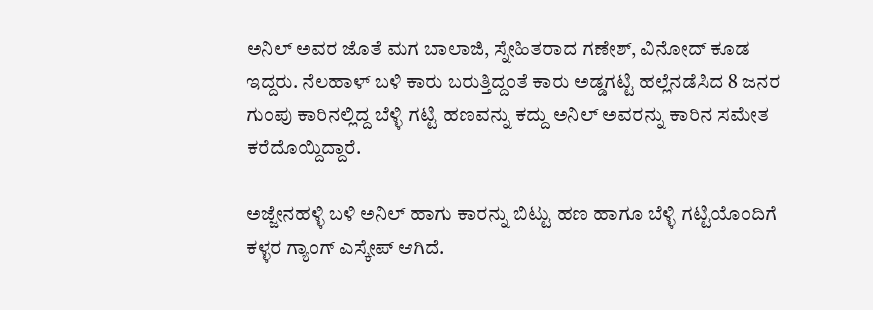ಅನಿಲ್ ಅವರ ಜೊತೆ ಮಗ ಬಾಲಾಜಿ, ಸ್ನೇಹಿತರಾದ ಗಣೇಶ್, ವಿನೋದ್ ಕೂಡ ಇದ್ದರು. ನೆಲಹಾಳ್ ಬಳಿ ಕಾರು ಬರುತ್ತಿದ್ದಂತೆ ಕಾರು ಅಡ್ಡಗಟ್ಟಿ ಹಲ್ಲೆನಡೆಸಿದ 8 ಜನರ ಗುಂಪು ಕಾರಿನಲ್ಲಿದ್ದ ಬೆಳ್ಳಿ ಗಟ್ಟಿ ಹಣವನ್ನು ಕದ್ದು ಅನಿಲ್ ಅವರನ್ನು ಕಾರಿನ ಸಮೇತ ಕರೆದೊಯ್ದಿದ್ದಾರೆ.

ಅಜ್ಜೇನಹಳ್ಳಿ ಬಳಿ ಅನಿಲ್ ಹಾಗು ಕಾರನ್ನು ಬಿಟ್ಟು ಹಣ ಹಾಗೂ ಬೆಳ್ಳಿ ಗಟ್ಟಿಯೊಂದಿಗೆ ಕಳ್ಳರ ಗ್ಯಾಂಗ್ ಎಸ್ಕೇಪ್ ಆಗಿದೆ.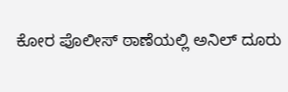ಕೋರ ಪೊಲೀಸ್ ಠಾಣೆಯಲ್ಲಿ ಅನಿಲ್ ದೂರು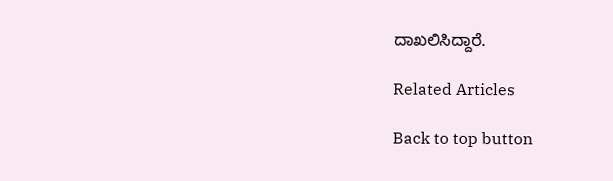ದಾಖಲಿಸಿದ್ದಾರೆ.

Related Articles

Back to top button